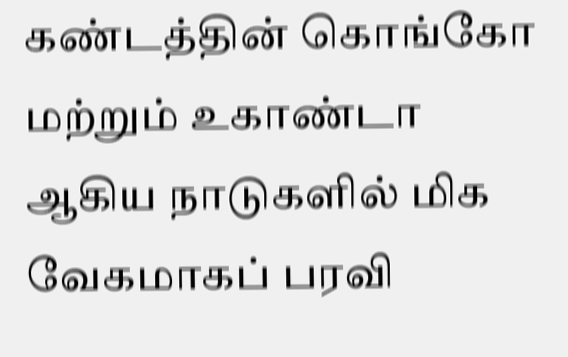கண்டத்தின் கொங்கோ மற்றும் உகாண்டா ஆகிய நாடுகளில் மிக வேகமாகப் பரவி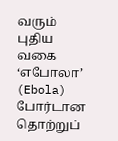வரும் புதிய வகை ‘எபோலா’ (Ebola) போர்டான தொற்றுப்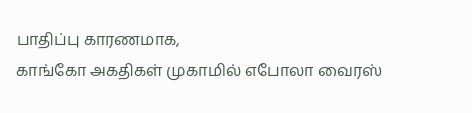பாதிப்பு காரணமாக,
காங்கோ அகதிகள் முகாமில் எபோலா வைரஸ்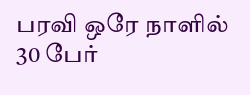பரவி ஒரே நாளில் 30 பேர்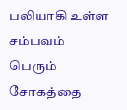பலியாகி உள்ள சம்பவம் பெரும் சோகத்தை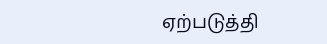ஏற்படுத்தி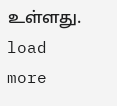உள்ளது.
load more